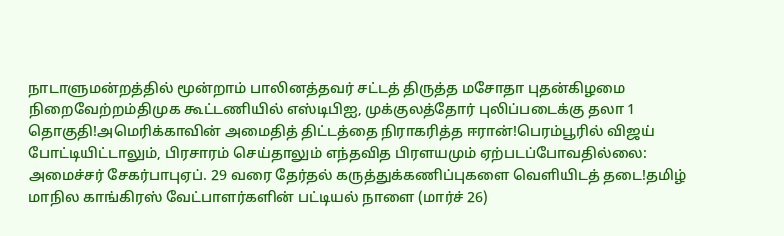நாடாளுமன்றத்தில் மூன்றாம் பாலினத்தவர் சட்டத் திருத்த மசோதா புதன்கிழமை நிறைவேற்றம்திமுக கூட்டணியில் எஸ்டிபிஐ, முக்குலத்தோர் புலிப்படைக்கு தலா 1 தொகுதி!அமெரிக்காவின் அமைதித் திட்டத்தை நிராகரித்த ஈரான்!பெரம்பூரில் விஜய் போட்டியிட்டாலும், பிரசாரம் செய்தாலும் எந்தவித பிரளயமும் ஏற்படப்போவதில்லை: அமைச்சர் சேகர்பாபுஏப். 29 வரை தேர்தல் கருத்துக்கணிப்புகளை வெளியிடத் தடை!தமிழ் மாநில காங்கிரஸ் வேட்பாளர்களின் பட்டியல் நாளை (மார்ச் 26)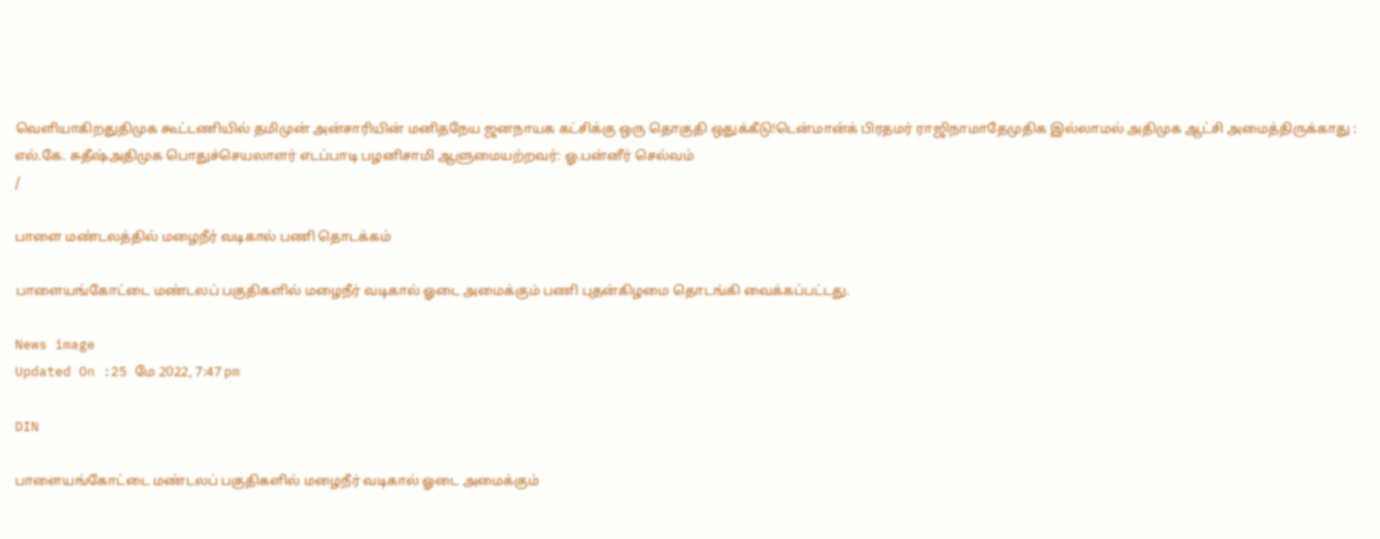வெளியாகிறதுதிமுக கூட்டணியில் தமிமுன் அன்சாரியின் மனிதநேய ஜனநாயக கட்சிக்கு ஒரு தொகுதி ஒதுக்கீடு!டென்மான்க் பிரதமர் ராஜிநாமாதேமுதிக இல்லாமல் அதிமுக ஆட்சி அமைத்திருக்காது : எல்.கே. சுதீஷ்அதிமுக பொதுச்செயலாளர் எடப்பாடி பழனிசாமி ஆளுமையற்றவர்: ஓ.பன்னீர் செல்வம்
/

பாளை மண்டலத்தில் மழைநீர் வடிகால் பணி தொடக்கம்

பாளையங்கோட்டை மண்டலப் பகுதிகளில் மழைநீர் வடிகால் ஓடை அமைக்கும் பணி புதன்கிழமை தொடங்கி வைக்கப்பட்டது.

News image
Updated On :25 மே 2022, 7:47 pm

DIN

பாளையங்கோட்டை மண்டலப் பகுதிகளில் மழைநீர் வடிகால் ஓடை அமைக்கும்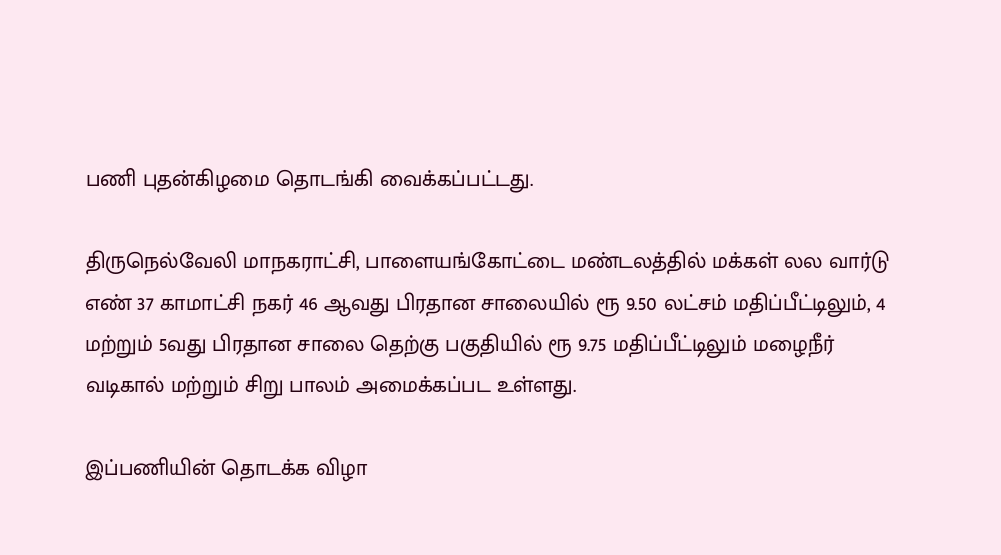பணி புதன்கிழமை தொடங்கி வைக்கப்பட்டது.

திருநெல்வேலி மாநகராட்சி, பாளையங்கோட்டை மண்டலத்தில் மக்கள் லல வார்டு எண் 37 காமாட்சி நகர் 46 ஆவது பிரதான சாலையில் ரூ 9.50 லட்சம் மதிப்பீட்டிலும், 4 மற்றும் 5வது பிரதான சாலை தெற்கு பகுதியில் ரூ 9.75 மதிப்பீட்டிலும் மழைநீர் வடிகால் மற்றும் சிறு பாலம் அமைக்கப்பட உள்ளது.

இப்பணியின் தொடக்க விழா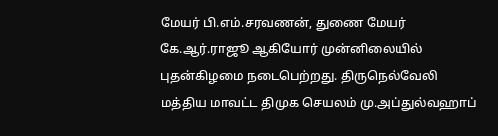மேயர் பி.எம்.சரவணன், துணை மேயர் கே.ஆர்.ராஜூ ஆகியோர் முன்னிலையில் புதன்கிழமை நடைபெற்றது. திருநெல்வேலி மத்திய மாவட்ட திமுக செயலம் மு.அப்துல்வஹாப்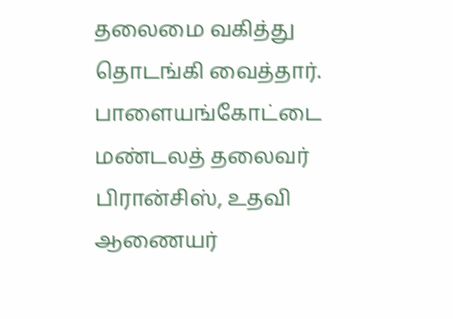தலைமை வகித்து தொடங்கி வைத்தார். பாளையங்கோட்டை மண்டலத் தலைவர் பிரான்சிஸ், உதவி ஆணையர்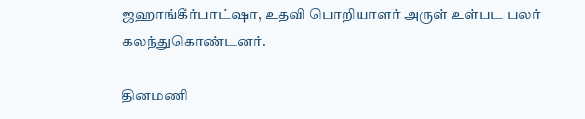ஜஹாங்கீர்பாட்ஷா, உதவி பொறியாளர் அருள் உள்பட பலர் கலந்துகொண்டனர்.

தினமணி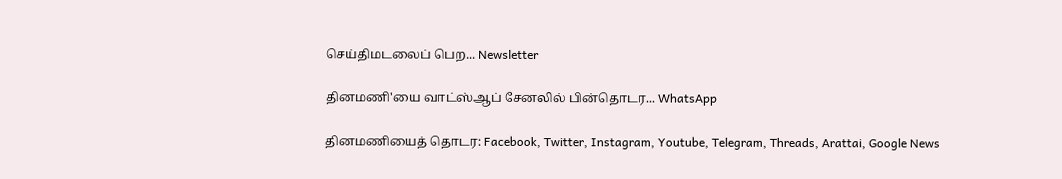செய்திமடலைப் பெற... Newsletter

தினமணி'யை வாட்ஸ்ஆப் சேனலில் பின்தொடர... WhatsApp

தினமணியைத் தொடர: Facebook, Twitter, Instagram, Youtube, Telegram, Threads, Arattai, Google News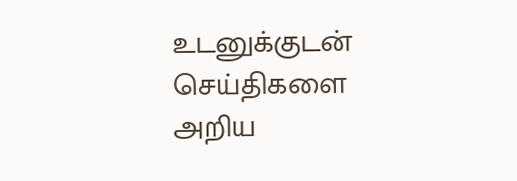உடனுக்குடன் செய்திகளை அறிய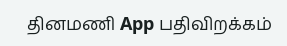தினமணி App பதிவிறக்கம்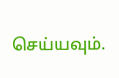செய்யவும்.